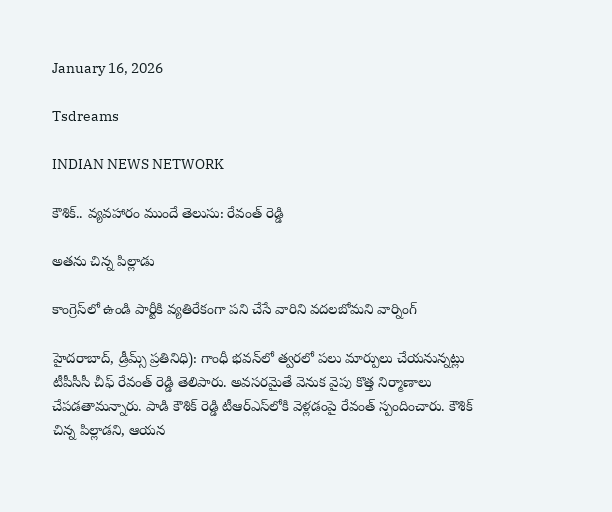January 16, 2026

Tsdreams

INDIAN NEWS NETWORK

కౌశిక్.. వ్యవహారం ముందే తెలుసు: రేవంత్ రెడ్డి

అతను చిన్న పిల్లాడు

కాంగ్రెస్‌లో ఉండి పార్టీకి వ్యతిరేకంగా పని చేసే వారిని వదలబోమని వార్నింగ్

హైదరాబాద్, డ్రీమ్స్ ప్రతినిధి): గాంధీ భవన్‌లో త్వరలో పలు మార్పులు చేయనున్నట్లు టీపీసీసీ చీఫ్ రేవంత్ రెడ్డి తెలిపారు. అవసరమైతే వెనుక వైపు కొత్త నిర్మాణాలు చేపడతామన్నారు. పాడి కౌశిక్ రెడ్డి టీఆర్‌ఎస్‌లోకి వెళ్లడంపై రేవంత్ స్పందించారు. కౌశిక్ చిన్న పిల్లాడని, ఆయన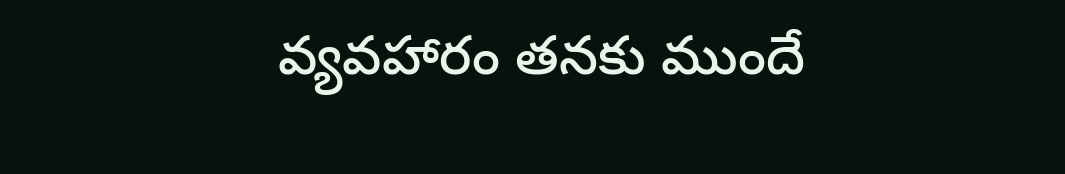వ్యవహారం తనకు ముందే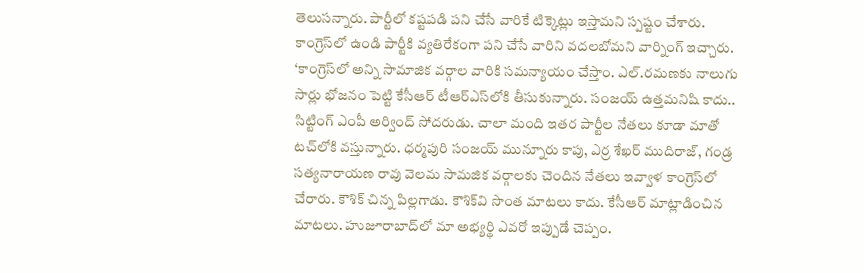తెలుసన్నారు. పార్టీలో కష్టపడి పని చేసే వారికే టిక్కెట్లు ఇస్తామని స్పష్టం చేశారు. కాంగ్రెస్‌లో ఉండి పార్టీకి వ్యతిరేకంగా పని చేసే వారిని వదలబోమని వార్నింగ్ ఇచ్చారు.
‘కాంగ్రెస్‌లో అన్ని సామాజిక వర్గాల వారికి సమన్యాయం చేస్తాం. ఎల్.రమణకు నాలుగు సార్లు భోజనం పెట్టి కేసీఆర్ టీఆర్‌ఎస్‌లోకి తీసుకున్నారు. సంజయ్ ఉత్తమనిషి కాదు.. సిట్టింగ్ ఎంపీ అర్వింద్ సోదరుడు. చాలా మంది ఇతర పార్టీల నేతలు కూడా మాతో టచ్‌‌లోకి వస్తున్నారు. ధర్మపురి సంజయ్ మున్నూరు కాపు, ఎర్ర శేఖర్ ముదిరాజ్, గండ్ర సత్యనారాయణ రావు వెలమ సామజిక వర్గాలకు చెందిన నేతలు ఇవ్వాళ కాంగ్రెస్‌‌లో చేరారు. కౌశిక్ చిన్న పిల్లగాడు. కౌశిక్‌వి సొంత మాటలు కాదు. కేసీఆర్ మాట్లాడించిన మాటలు. హుజూరాబాద్‌‌లో మా అభ్యర్థి ఎవరో ఇప్పుడే చెప్పం.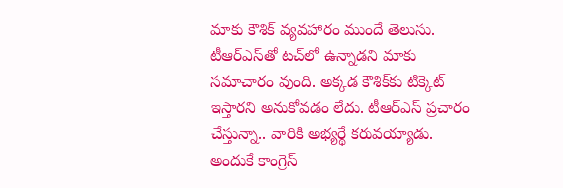మాకు కౌశిక్ వ్యవహారం ముందే తెలుసు. టీఆర్ఎస్‌తో టచ్‌‌లో ఉన్నాడని మాకు సమాచారం వుంది. అక్కడ కౌశిక్‌‌కు టిక్కెట్ ఇస్తారని అనుకోవడం లేదు. టీఆర్ఎస్ ప్రచారం చేస్తున్నా.. వారికి అభ్యర్థే కరువయ్యాడు. అందుకే కాంగ్రెస్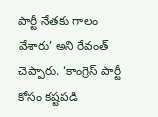పార్టీ నేతకు గాలం వేశారు’ అని రేవంత్ చెప్పారు. ‘కాంగ్రెస్ పార్టీ కోసం కష్టపడి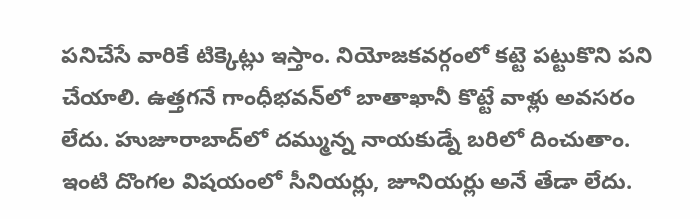పనిచేసే వారికే టిక్కెట్లు ఇస్తాం. నియోజకవర్గంలో కట్టె పట్టుకొని పని చేయాలి. ఉత్తగనే గాంధీభవన్‌‌లో బాతాఖానీ కొట్టే వాళ్లు అవసరం లేదు. హుజూరాబాద్‌‌లో దమ్మున్న నాయకుడ్నే బరిలో దించుతాం. ఇంటి దొంగల విషయంలో సీనియర్లు, జూనియర్లు అనే తేడా లేదు.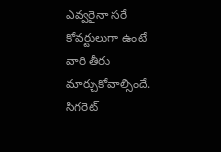ఎవ్వరైనా సరే కోవర్టులుగా ఉంటే వారి తీరు మార్చుకోవాల్సిందే. సిగరెట్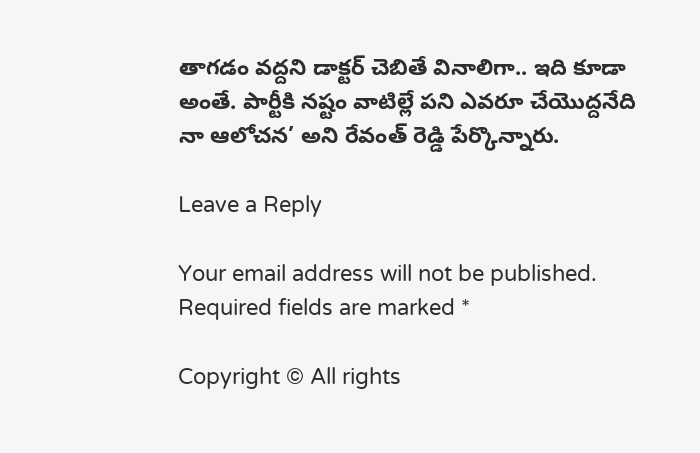తాగడం వద్దని డాక్టర్ చెబితే వినాలిగా.. ఇది కూడా అంతే. పార్టీకి నష్టం వాటిల్లే పని ఎవరూ చేయొద్దనేది నా ఆలోచన’ అని రేవంత్ రెడ్డి పేర్కొన్నారు.

Leave a Reply

Your email address will not be published. Required fields are marked *

Copyright © All rights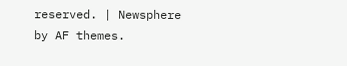reserved. | Newsphere by AF themes.